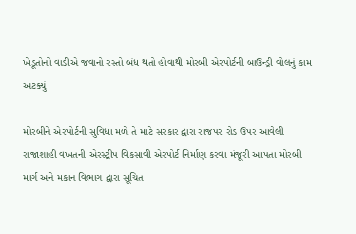ખેડૂતોનો વાડીએ જવાનો રસ્તો બંધ થતો હોવાથી મોરબી એરપોર્ટની બાઉન્ડ્રી વોલનું કામ અટક્યું

મોરબીને એરપોર્ટની સુવિધા મળે તે માટે સરકાર દ્વારા રાજપર રોડ ઉપર આવેલી રાજાશાહી વખતની એરસ્ટ્રીપ વિકસાવી એરપોર્ટ નિર્માણ કરવા મંજૂરી આપતા મોરબી માર્ગ અને મકાન વિભાગ દ્વારા સૂચિત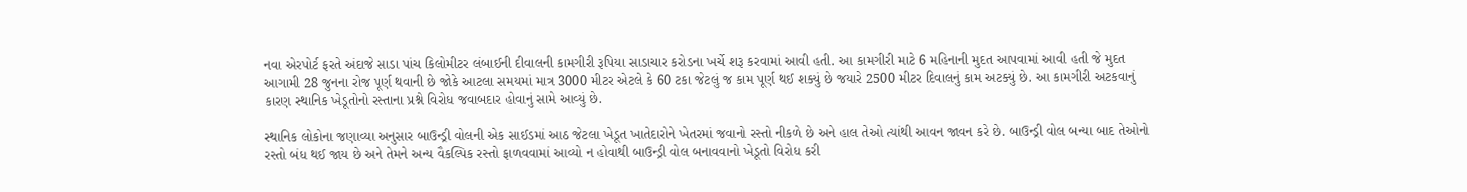નવા એરપોર્ટ ફરતે અંદાજે સાડા પાંચ કિલોમીટર લંબાઈની દીવાલની કામગીરી રૂપિયા સાડાચાર કરોડના ખર્ચે શરૂ કરવામાં આવી હતી. આ કામગીરી માટે 6 મહિનાની મુદત આપવામાં આવી હતી જે મુદત આગામી 28 જુનના રોજ પૂર્ણ થવાની છે જોકે આટલા સમયમાં માત્ર 3000 મીટર એટલે કે 60 ટકા જેટલું જ કામ પૂર્ણ થઈ શક્યું છે જયારે 2500 મીટર દિવાલનું કામ અટક્યું છે. આ કામગીરી અટકવાનું કારણ સ્થાનિક ખેડૂતોનો રસ્તાના પ્રશ્ને વિરોધ જવાબદાર હોવાનું સામે આવ્યું છે.

સ્થાનિક લોકોના જણાવ્યા અનુસાર બાઉન્ડ્રી વોલની એક સાઈડમાં આઠ જેટલા ખેડૂત ખાતેદારોને ખેતરમાં જવાનો રસ્તો નીકળે છે અને હાલ તેઓ ત્યાંથી આવન જાવન કરે છે. બાઉન્ડ્રી વોલ બન્યા બાદ તેઓનો રસ્તો બંધ થઈ જાય છે અને તેમને અન્ય વૈકલ્પિક રસ્તો ફાળવવામાં આવ્યો ન હોવાથી બાઉન્ડ્રી વોલ બનાવવાનો ખેડૂતો વિરોધ કરી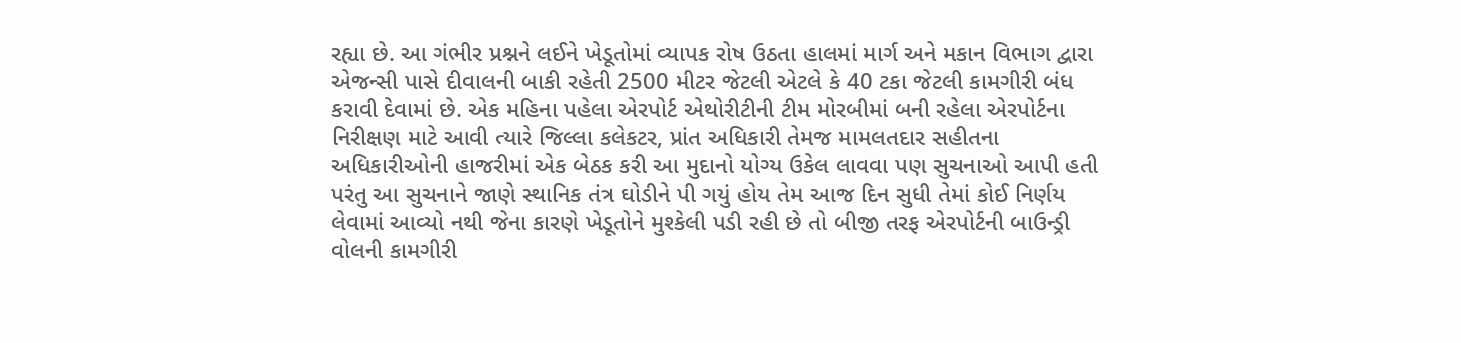રહ્યા છે. આ ગંભીર પ્રશ્નને લઈને ખેડૂતોમાં વ્યાપક રોષ ઉઠતા હાલમાં માર્ગ અને મકાન વિભાગ દ્વારા એજન્સી પાસે દીવાલની બાકી રહેતી 2500 મીટર જેટલી એટલે કે 40 ટકા જેટલી કામગીરી બંધ કરાવી દેવામાં છે. એક મહિના પહેલા એરપોર્ટ એથોરીટીની ટીમ મોરબીમાં બની રહેલા એરપોર્ટના નિરીક્ષણ માટે આવી ત્યારે જિલ્લા કલેકટર, પ્રાંત અધિકારી તેમજ મામલતદાર સહીતના અધિકારીઓની હાજરીમાં એક બેઠક કરી આ મુદાનો યોગ્ય ઉકેલ લાવવા પણ સુચનાઓ આપી હતી પરંતુ આ સુચનાને જાણે સ્થાનિક તંત્ર ઘોડીને પી ગયું હોય તેમ આજ દિન સુધી તેમાં કોઈ નિર્ણય લેવામાં આવ્યો નથી જેના કારણે ખેડૂતોને મુશ્કેલી પડી રહી છે તો બીજી તરફ એરપોર્ટની બાઉન્ડ્રી વોલની કામગીરી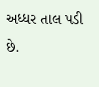અધ્ધર તાલ પડી છે.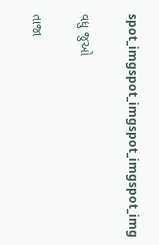spot_imgspot_imgspot_imgspot_img

વધુ જુઓ

તાજા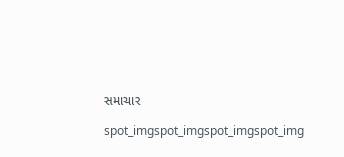સમાચાર

spot_imgspot_imgspot_imgspot_img